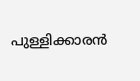പുള്ളിക്കാരന്‍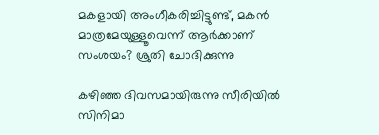മകളായി അംഗീകരിച്ചിട്ടുണ്ട്, മകന്‍ മാത്രമേയുള്ളൂവെന്ന് ആര്‍ക്കാണ് സംശയം? ശ്രുതി ചോദിക്കുന്നു

കഴിഞ്ഞ ദിവസമായിരുന്നു സീരിയില്‍ സിനിമാ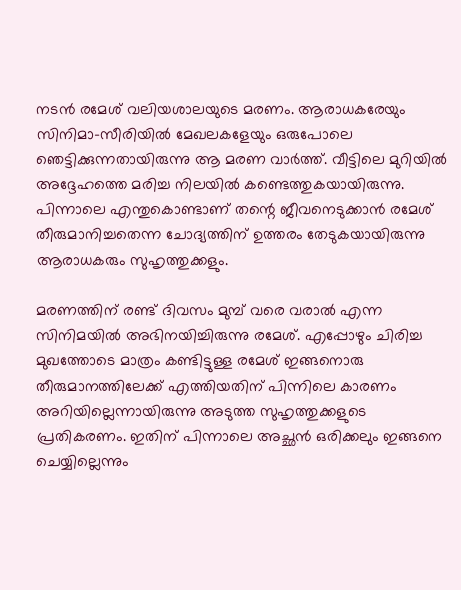നടന്‍ രമേശ് വലിയശാലയുടെ മരണം. ആരാധകരേയും സിനിമാ-സീരിയില്‍ മേഖലകളേയും ഒരുപോലെ ഞെട്ടിക്കുന്നതായിരുന്നു ആ മരണ വാര്‍ത്ത്. വീട്ടിലെ മുറിയില്‍ അദ്ദേഹത്തെ മരിച്ച നിലയില്‍ കണ്ടെത്തുകയായിരുന്നു. പിന്നാലെ എന്തുകൊണ്ടാണ് തന്റെ ജീവനെടുക്കാന്‍ രമേശ് തീരുമാനിച്ചതെന്ന ചോദ്യത്തിന് ഉത്തരം തേടുകയായിരുന്നു ആരാധകരും സുഹൃത്തുക്കളും.

മരണത്തിന് രണ്ട് ദിവസം മുമ്പ് വരെ വരാല്‍ എന്ന സിനിമയില്‍ അഭിനയിച്ചിരുന്നു രമേശ്. എപ്പോഴും ചിരിച്ച മുഖത്തോടെ മാത്രം കണ്ടിട്ടുള്ള രമേശ് ഇങ്ങനൊരു തീരുമാനത്തിലേക്ക് എത്തിയതിന് പിന്നിലെ കാരണം അറിയില്ലെന്നായിരുന്നു അടുത്ത സുഹൃത്തുക്കളുടെ പ്രതികരണം. ഇതിന് പിന്നാലെ അച്ഛന്‍ ഒരിക്കലും ഇങ്ങനെ ചെയ്യില്ലെന്നും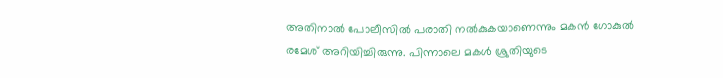അതിനാല്‍ പോലീസില്‍ പരാതി നല്‍കുകയാണെന്നും മകന്‍ ഗോകുല്‍ രമേശ് അറിയിച്ചിരുന്നു. പിന്നാലെ മകള്‍ ശ്രുതിയുടെ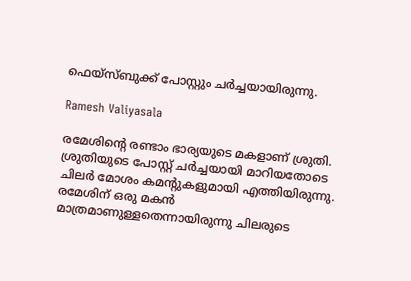ഫെയ്‌സ്ബുക്ക് പോസ്റ്റും ചര്‍ച്ചയായിരുന്നു.

Ramesh Valiyasala

രമേശിന്റെ രണ്ടാം ഭാര്യയുടെ മകളാണ് ശ്രുതി. ശ്രുതിയുടെ പോസ്റ്റ് ചര്‍ച്ചയായി മാറിയതോടെ ചിലര്‍ മോശം കമന്റുകളുമായി എത്തിയിരുന്നു. രമേശിന് ഒരു മകന്‍ മാത്രമാണുള്ളതെന്നായിരുന്നു ചിലരുടെ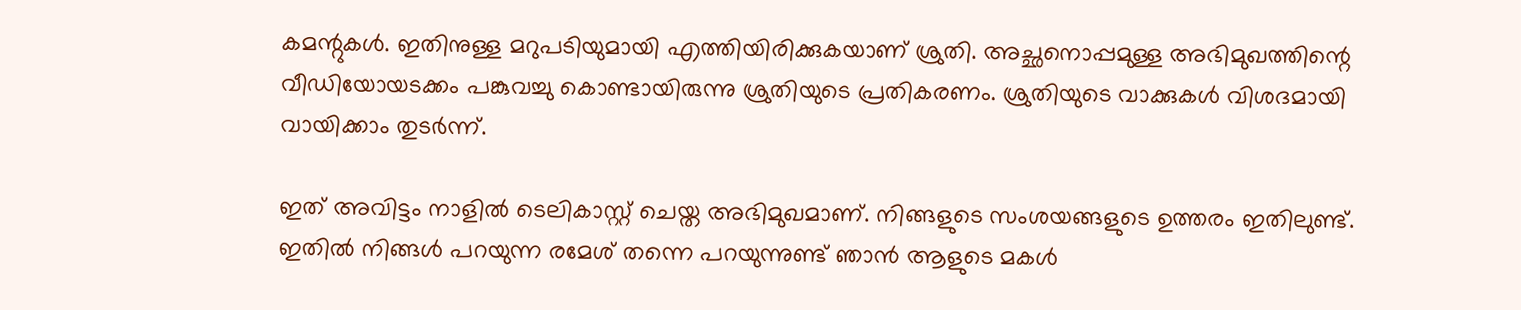കമന്റുകള്‍. ഇതിനുള്ള മറുപടിയുമായി എത്തിയിരിക്കുകയാണ് ശ്രുതി. അച്ഛനൊപ്പമുള്ള അഭിമുഖത്തിന്റെ വീഡിയോയടക്കം പങ്കുവച്ചു കൊണ്ടായിരുന്നു ശ്രുതിയുടെ പ്രതികരണം. ശ്രുതിയുടെ വാക്കുകള്‍ വിശദമായി വായിക്കാം തുടര്‍ന്ന്.

ഇത് അവിട്ടം നാളില്‍ ടെലികാസ്റ്റ് ചെയ്ത അഭിമുഖമാണ്. നിങ്ങളുടെ സംശയങ്ങളുടെ ഉത്തരം ഇതിലുണ്ട്. ഇതില്‍ നിങ്ങള്‍ പറയുന്ന രമേശ് തന്നെ പറയുന്നുണ്ട് ഞാന്‍ ആളുടെ മകള്‍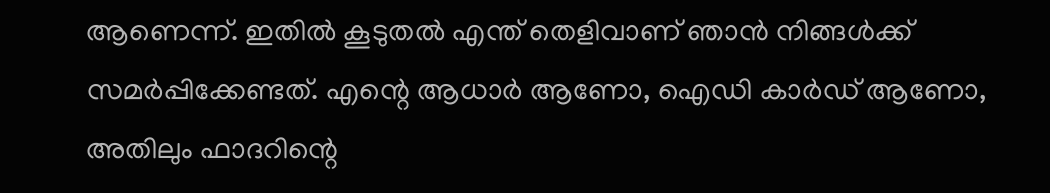ആണെന്ന്. ഇതില്‍ കൂടുതല്‍ എന്ത് തെളിവാണ് ഞാന്‍ നിങ്ങള്‍ക്ക് സമര്‍പ്പിക്കേണ്ടത്. എന്റെ ആധാര്‍ ആണോ, ഐഡി കാര്‍ഡ് ആണോ, അതിലും ഫാദറിന്റെ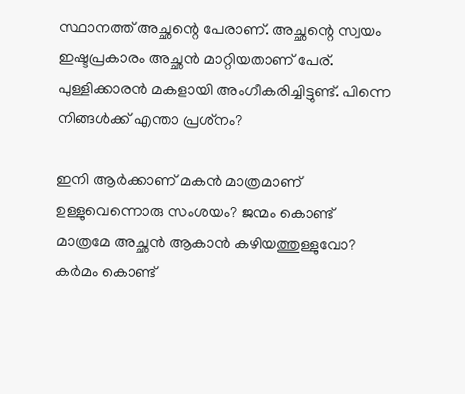സ്ഥാനത്ത് അച്ഛന്റെ പേരാണ്. അച്ഛന്റെ സ്വയം ഇഷ്ടപ്രകാരം അച്ഛന്‍ മാറ്റിയതാണ് പേര്. പുള്ളിക്കാരന്‍ മകളായി അംഗീകരിച്ചിട്ടുണ്ട്. പിന്നെ നിങ്ങള്‍ക്ക് എന്താ പ്രശ്‌നം?

ഇനി ആര്‍ക്കാണ് മകന്‍ മാത്രമാണ് ഉള്ളുവെന്നൊരു സംശയം? ജന്മം കൊണ്ട് മാത്രമേ അച്ഛന്‍ ആകാന്‍ കഴിയത്തുള്ളുവോ? കര്‍മം കൊണ്ട്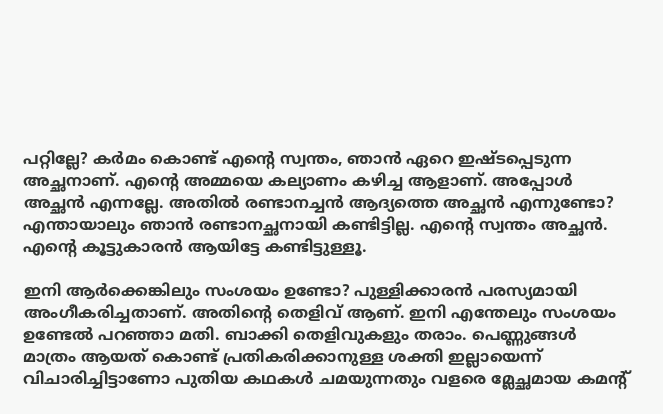പറ്റില്ലേ? കര്‍മം കൊണ്ട് എന്റെ സ്വന്തം, ഞാന്‍ ഏറെ ഇഷ്ടപ്പെടുന്ന അച്ഛനാണ്. എന്റെ അമ്മയെ കല്യാണം കഴിച്ച ആളാണ്. അപ്പോള്‍ അച്ഛന്‍ എന്നല്ലേ. അതില്‍ രണ്ടാനച്ചന്‍ ആദ്യത്തെ അച്ഛന്‍ എന്നുണ്ടോ? എന്തായാലും ഞാന്‍ രണ്ടാനച്ഛനായി കണ്ടിട്ടില്ല. എന്റെ സ്വന്തം അച്ഛന്‍. എന്റെ കൂട്ടുകാരന്‍ ആയിട്ടേ കണ്ടിട്ടുള്ളൂ.

ഇനി ആര്‍ക്കെങ്കിലും സംശയം ഉണ്ടോ? പുള്ളിക്കാരന്‍ പരസ്യമായി അംഗീകരിച്ചതാണ്. അതിന്റെ തെളിവ് ആണ്. ഇനി എന്തേലും സംശയം ഉണ്ടേല്‍ പറഞ്ഞാ മതി. ബാക്കി തെളിവുകളും തരാം. പെണ്ണുങ്ങള്‍ മാത്രം ആയത് കൊണ്ട് പ്രതികരിക്കാനുള്ള ശക്തി ഇല്ലായെന്ന് വിചാരിച്ചിട്ടാണോ പുതിയ കഥകള്‍ ചമയുന്നതും വളരെ മ്ലേച്ഛമായ കമന്റ്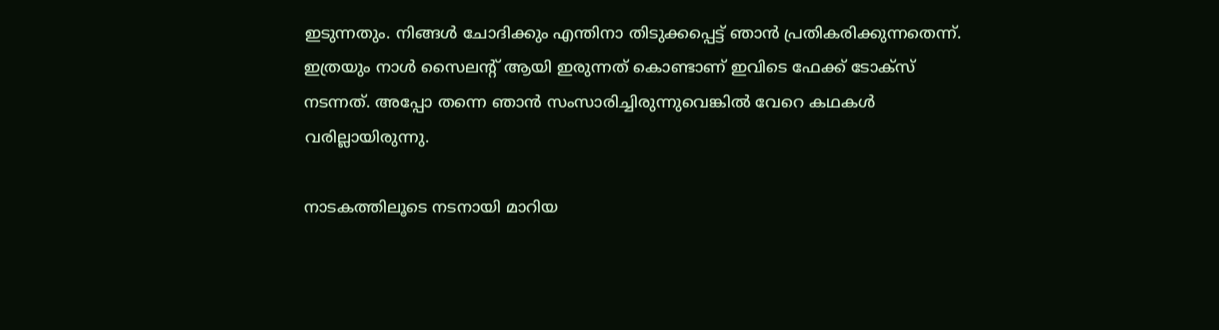ഇടുന്നതും. നിങ്ങള്‍ ചോദിക്കും എന്തിനാ തിടുക്കപ്പെട്ട് ഞാന്‍ പ്രതികരിക്കുന്നതെന്ന്. ഇത്രയും നാള്‍ സൈലന്റ് ആയി ഇരുന്നത് കൊണ്ടാണ് ഇവിടെ ഫേക്ക് ടോക്‌സ് നടന്നത്. അപ്പോ തന്നെ ഞാന്‍ സംസാരിച്ചിരുന്നുവെങ്കില്‍ വേറെ കഥകള്‍ വരില്ലായിരുന്നു.

നാടകത്തിലൂടെ നടനായി മാറിയ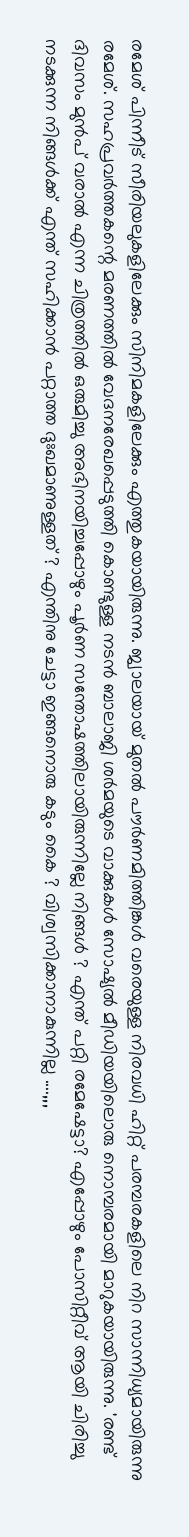രമേശ് പിന്നീട് സീരിയലുകളിലേക്കും സിനിമകളിലേക്കും എത്തുകയായിരുന്നു. ജ്വാലയായ് മുതല്‍ പൗര്‍ണമിത്തിങ്കള്‍ വരെയുള്ള നിരവധി ഹിറ്റ് പരമ്പരകളിലെ നിറ സാന്നിധ്യമായിരുന്നു രമേശ്. സഹപ്രവര്‍ത്തകന്റെ മരണത്തില്‍ വേദനരേഖപ്പെടുത്തി കൊണ്ടുള്ള നടന്‍ ബാലാജി ശര്‍മയുടെ വാക്കുകള്‍ സോഷ്യല്‍ മീഡിയയിലൊരു നൊമ്പരമായി മാറുകയായിരുന്നു. 'രണ്ട് ദിവസം മുന്‍പ് വരാല്‍ എന്ന ചിത്രത്തില്‍ ഒരുമിച്ചു അഭിനയിച്ചപ്പോഴും പൂര്‍ണ സന്തോഷത്തിലായിരുന്നില്ലേ നിങ്ങള്‍ ? എന്ത് പറ്റി രമേഷേട്ടാ? എപ്പോഴും പോസിറ്റീവ് ആയി ചിരിച്ചു നടക്കുന്ന നിങ്ങള്‍ക്ക് എന്ത് സഹിക്കാന്‍ പറ്റാത്ത ദുഃഖമാണുള്ളത് ? എന്തിനു ചേട്ടാ ഇങ്ങനൊരു കടും കൈ ? വിശ്വസിക്കാനാകുന്നില്ല ....,,,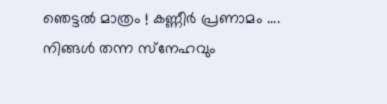ഞെട്ടല്‍ മാത്രം ! കണ്ണീര്‍ പ്രണാമം .... നിങ്ങള്‍ തന്ന സ്‌നേഹവും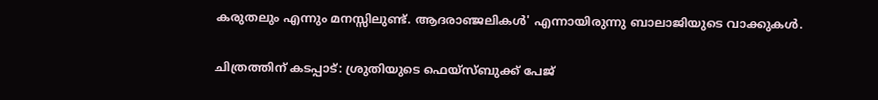കരുതലും എന്നും മനസ്സിലുണ്ട്. ആദരാഞ്ജലികള്‍' എന്നായിരുന്നു ബാലാജിയുടെ വാക്കുകള്‍.

ചിത്രത്തിന് കടപ്പാട്: ശ്രുതിയുടെ ഫെയ്‌സ്ബുക്ക് പേജ്‌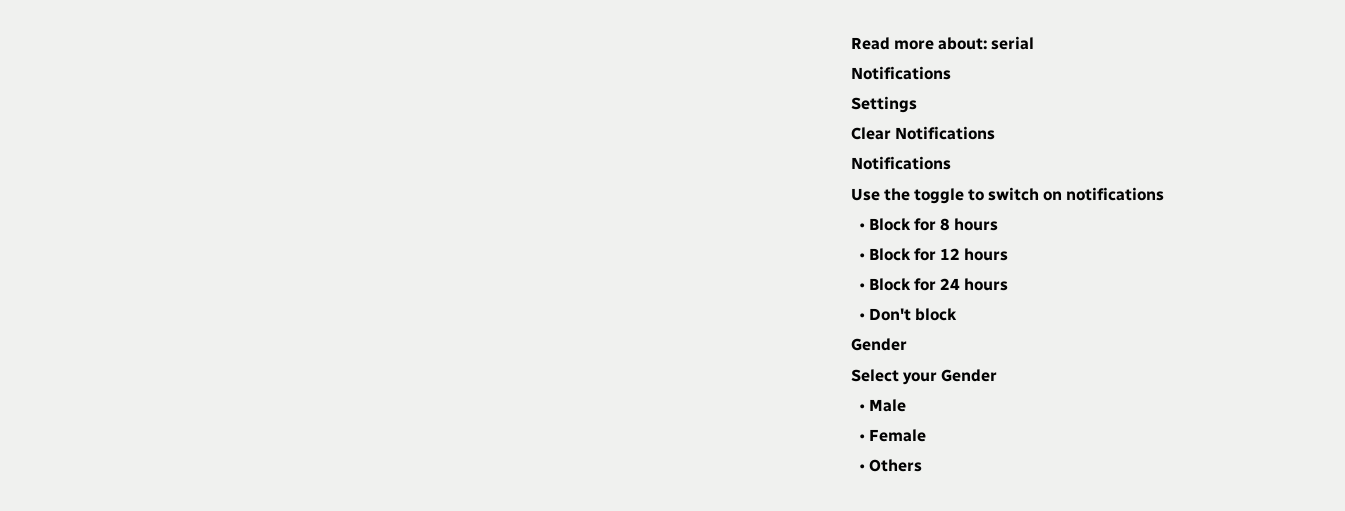Read more about: serial
Notifications
Settings
Clear Notifications
Notifications
Use the toggle to switch on notifications
  • Block for 8 hours
  • Block for 12 hours
  • Block for 24 hours
  • Don't block
Gender
Select your Gender
  • Male
  • Female
  • Others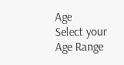Age
Select your Age Range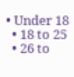• Under 18
  • 18 to 25
  • 26 to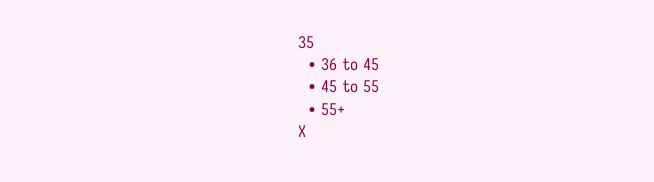35
  • 36 to 45
  • 45 to 55
  • 55+
X